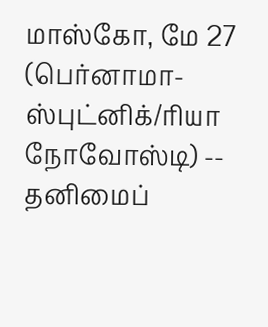மாஸ்கோ, மே 27 (பெர்னாமா-ஸ்புட்னிக்/ரியா நோவோஸ்டி) -- தனிமைப்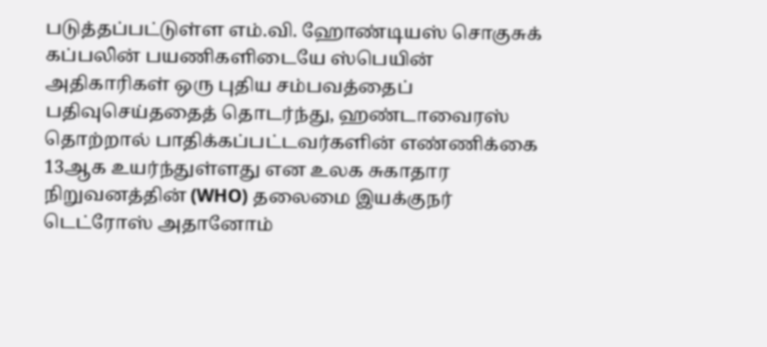படுத்தப்பட்டுள்ள எம்.வி. ஹோண்டியஸ் சொகுசுக் கப்பலின் பயணிகளிடையே ஸ்பெயின் அதிகாரிகள் ஒரு புதிய சம்பவத்தைப் பதிவுசெய்ததைத் தொடர்ந்து, ஹண்டாவைரஸ் தொற்றால் பாதிக்கப்பட்டவர்களின் எண்ணிக்கை 13ஆக உயர்ந்துள்ளது என உலக சுகாதார நிறுவனத்தின் (WHO) தலைமை இயக்குநர் டெட்ரோஸ் அதானோம்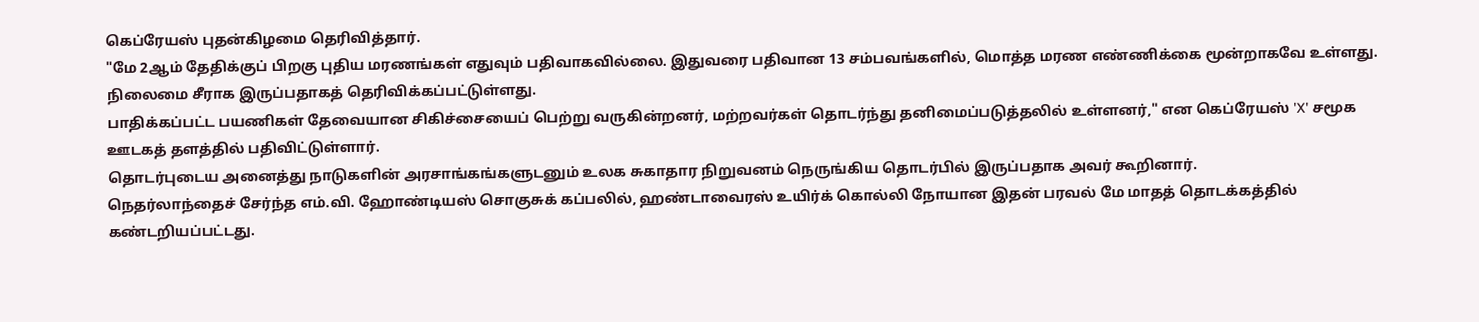கெப்ரேயஸ் புதன்கிழமை தெரிவித்தார்.
"மே 2ஆம் தேதிக்குப் பிறகு புதிய மரணங்கள் எதுவும் பதிவாகவில்லை. இதுவரை பதிவான 13 சம்பவங்களில், மொத்த மரண எண்ணிக்கை மூன்றாகவே உள்ளது. நிலைமை சீராக இருப்பதாகத் தெரிவிக்கப்பட்டுள்ளது.
பாதிக்கப்பட்ட பயணிகள் தேவையான சிகிச்சையைப் பெற்று வருகின்றனர், மற்றவர்கள் தொடர்ந்து தனிமைப்படுத்தலில் உள்ளனர்," என கெப்ரேயஸ் 'X' சமூக ஊடகத் தளத்தில் பதிவிட்டுள்ளார்.
தொடர்புடைய அனைத்து நாடுகளின் அரசாங்கங்களுடனும் உலக சுகாதார நிறுவனம் நெருங்கிய தொடர்பில் இருப்பதாக அவர் கூறினார்.
நெதர்லாந்தைச் சேர்ந்த எம்.வி. ஹோண்டியஸ் சொகுசுக் கப்பலில், ஹண்டாவைரஸ் உயிர்க் கொல்லி நோயான இதன் பரவல் மே மாதத் தொடக்கத்தில் கண்டறியப்பட்டது.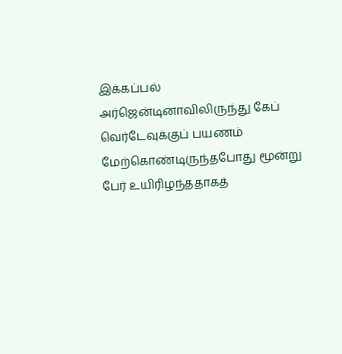இக்கப்பல் அர்ஜென்டினாவிலிருந்து கேப் வெர்டேவுக்குப் பயணம் மேற்கொண்டிருந்தபோது மூன்று பேர் உயிரிழந்ததாகத்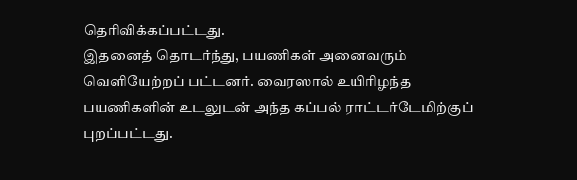தெரிவிக்கப்பட்டது.
இதனைத் தொடர்ந்து, பயணிகள் அனைவரும் வெளியேற்றப் பட்டனர். வைரஸால் உயிரிழந்த பயணிகளின் உடலுடன் அந்த கப்பல் ராட்டர்டேமிற்குப் புறப்பட்டது.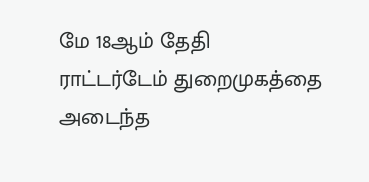மே 18ஆம் தேதி ராட்டர்டேம் துறைமுகத்தை அடைந்த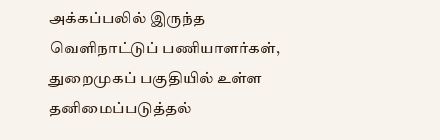அக்கப்பலில் இருந்த வெளிநாட்டுப் பணியாளர்கள், துறைமுகப் பகுதியில் உள்ள தனிமைப்படுத்தல்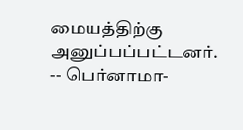மையத்திற்கு அனுப்பப்பட்டனர்.
-- பெர்னாமா-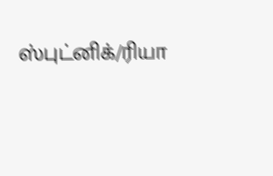ஸ்புட்னிக்/ரியா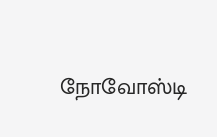நோவோஸ்டி